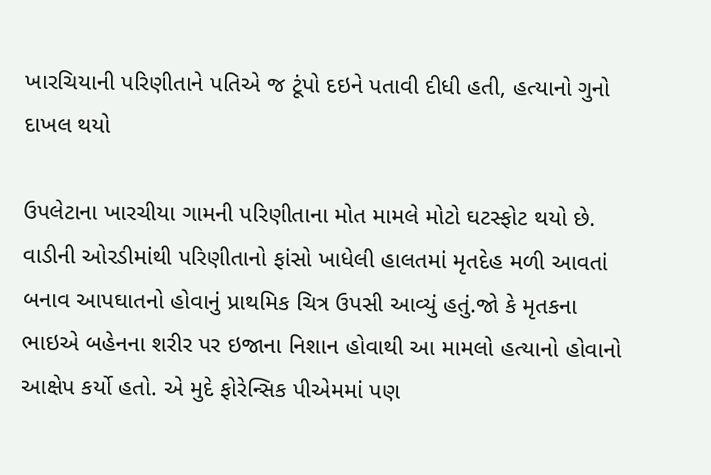ખારચિયાની પરિણીતાને પતિએ જ ટૂંપો દઇને પતાવી દીધી હતી, હત્યાનો ગુનો દાખલ થયો

ઉપલેટાના ખારચીયા ગામની પરિણીતાના મોત મામલે મોટો ઘટસ્ફોટ થયો છે. વાડીની ઓરડીમાંથી પરિણીતાનો ફાંસો ખાધેલી હાલતમાં મૃતદેહ મળી આવતાં બનાવ આપઘાતનો હોવાનું પ્રાથમિક ચિત્ર ઉપસી આવ્યું હતું.જો કે મૃતકના ભાઇએ બહેનના શરીર પર ઇજાના નિશાન હોવાથી આ મામલો હત્યાનો હોવાનો આક્ષેપ કર્યો હતો. એ મુદે ફોરેન્સિક પીએમમાં પણ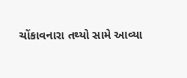ચોંકાવનારા તથ્યો સામે આવ્યા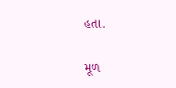હતા.

મૂળ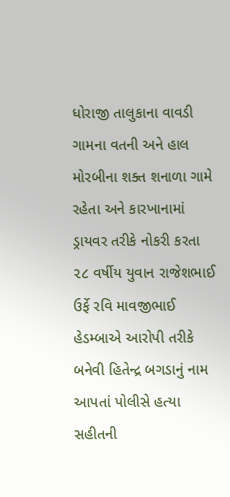ધોરાજી તાલુકાના વાવડી ગામના વતની અને હાલ મોરબીના શક્ત શનાળા ગામે રહેતા અને કારખાનામાં ડ્રાયવર તરીકે નોકરી કરતા ૨૮ વર્ષીય યુવાન રાજેશભાઈ ઉર્ફે રવિ માવજીભાઈ હેડમ્બાએ આરોપી તરીકે બનેવી હિતેન્દ્ર બગડાનું નામ આપતાં પોલીસે હત્યા સહીતની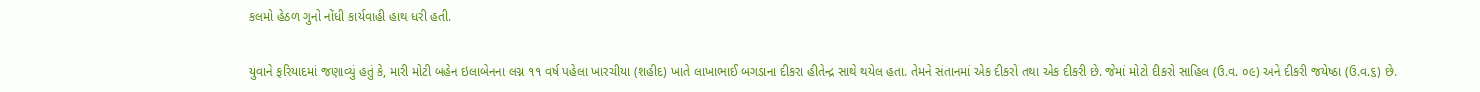કલમો હેઠળ ગુનો નોંધી કાર્યવાહી હાથ ધરી હતી.

યુવાને ફરિયાદમાં જણાવ્યું હતું કે, મારી મોટી બહેન ઇલાબેનના લગ્ન ૧૧ વર્ષ પહેલા ખારચીયા (શહીદ) ખાતે લાખાભાઈ બગડાના દીકરા હીતેન્દ્ર સાથે થયેલ હતા. તેમને સંતાનમાં એક દીકરો તથા એક દીકરી છે. જેમાં મોટો દીકરો સાહિલ (ઉ.વ. ૦૯) અને દીકરી જયેષ્ઠા (ઉ.વ.૬) છે.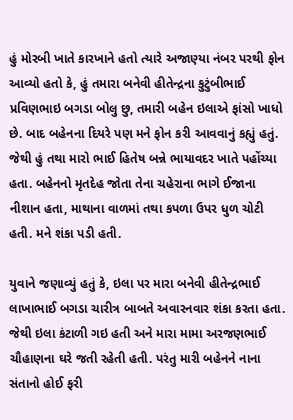હું મોરબી ખાતે કારખાને હતો ત્યારે અજાણ્યા નંબર પરથી ફોન આવ્યો હતો કે, હું તમારા બનેવી હીતેન્દ્રના કુટુંબીભાઈ પ્રવિણભાઇ બગડા બોલુ છુ, તમારી બહેન ઇલાએ ફાંસો ખાધો છે. બાદ બહેનના દિયરે પણ મને ફોન કરી આવવાનું કહ્યું હતું. જેથી હું તથા મારો ભાઈ હિતેષ બન્ને ભાયાવદર ખાતે પહોંચ્યા હતા. બહેનનો મૃતદેહ જોતા તેના ચહેરાના ભાગે ઈજાના નીશાન હતા, માથાના વાળમાં તથા કપળા ઉપર ધુળ ચોટી હતી. મને શંકા પડી હતી.

યુવાને જણાવ્યું હતું કે, ઇલા પર મારા બનેવી હીતેન્દ્રભાઈ લાખાભાઈ બગડા ચારીત્ર બાબતે અવારનવાર શંકા કરતા હતા. જેથી ઇલા કંટાળી ગઇ હતી અને મારા મામા અરજણભાઈ ચૌહાણના ઘરે જતી રહેતી હતી. પરંતુ મારી બહેનને નાના સંતાનો હોઈ ફરી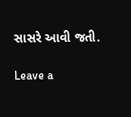સાસરે આવી જતી.

Leave a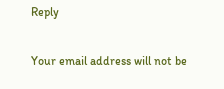Reply

Your email address will not be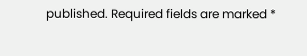published. Required fields are marked *